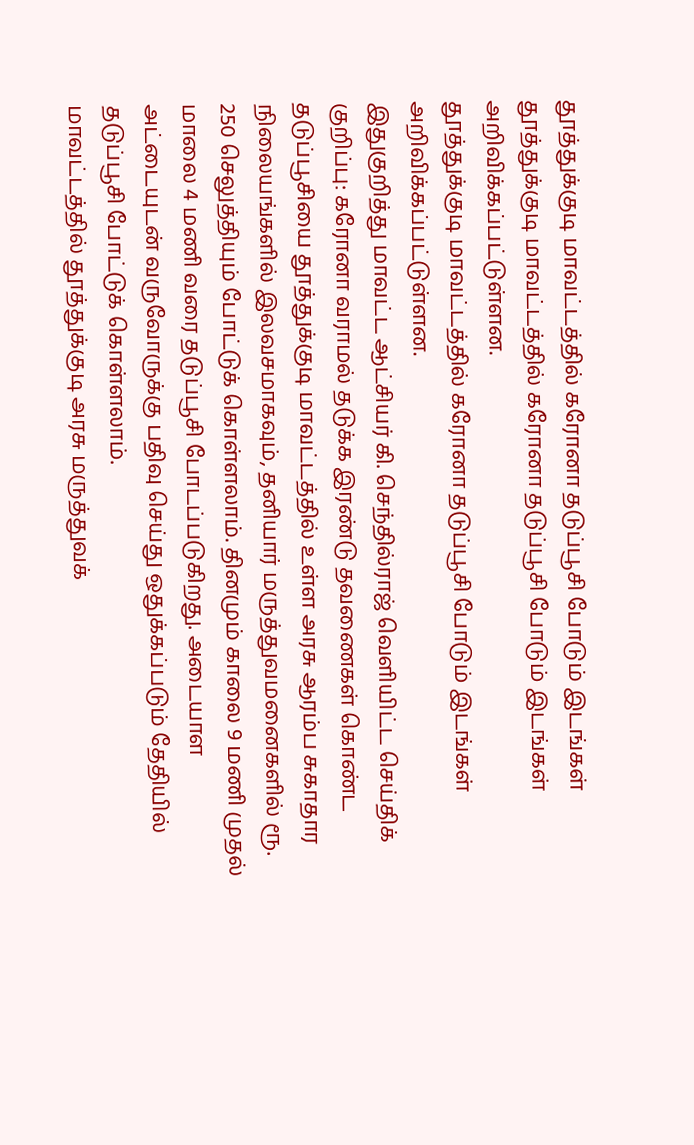தூத்துக்குடி மாவட்டத்தில் கரோனா தடுப்பூசி போடும் இடங்கள்
தூத்துக்குடி மாவட்டத்தில் கரோனா தடுப்பூசி போடும் இடங்கள் அறிவிக்கப்பட்டுள்ளன.
தூத்துக்குடி மாவட்டத்தில் கரோனா தடுப்பூசி போடும் இடங்கள் அறிவிக்கப்பட்டுள்ளன.
இதுகுறித்து மாவட்ட ஆட்சியர் கி. செந்தில்ராஜ் வெளியிட்ட செய்திக் குறிப்பு: கரோனா வராமல் தடுக்க இரண்டு தவணைகள் கொண்ட தடுப்பூசியை தூத்துக்குடி மாவட்டத்தில் உள்ள அரசு ஆரம்ப சுகாதார நிலையங்களில் இலவசமாகவும், தனியார் மருத்துவமனைகளில் ரூ. 250 செலுத்தியும் போட்டுக் கொள்ளலாம். தினமும் காலை 9 மணி முதல் மாலை 4 மணி வரை தடுப்பூசி போடப்படுகிறது. அடையாள அட்டையுடன் வருவோருக்கு பதிவு செய்து ஒதுக்கப்படும் தேதியில் தடுப்பூசி போட்டுக் கொள்ளலாம்.
மாவட்டத்தில் தூத்துக்குடி அரசு மருத்துவக்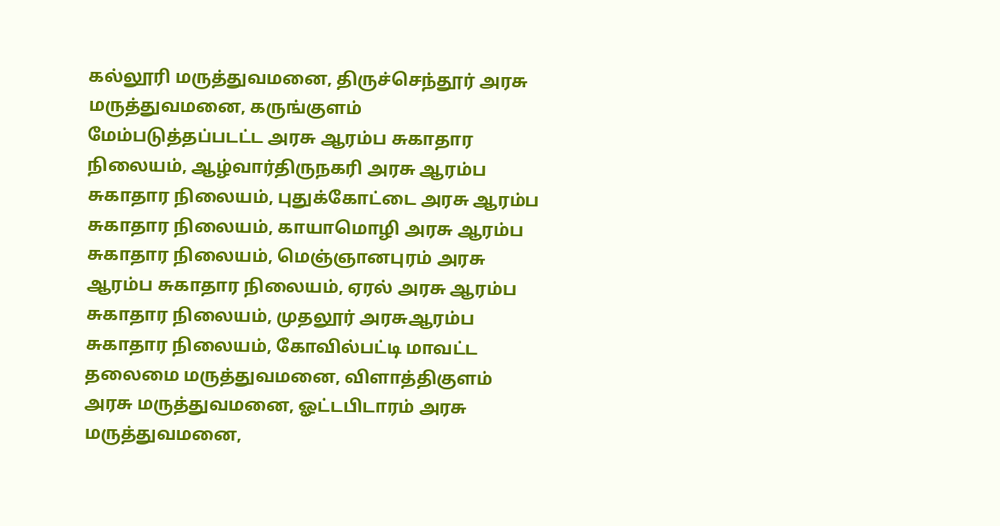கல்லூரி மருத்துவமனை, திருச்செந்தூர் அரசு மருத்துவமனை, கருங்குளம் மேம்படுத்தப்படட்ட அரசு ஆரம்ப சுகாதார நிலையம், ஆழ்வார்திருநகரி அரசு ஆரம்ப சுகாதார நிலையம், புதுக்கோட்டை அரசு ஆரம்ப சுகாதார நிலையம், காயாமொழி அரசு ஆரம்ப சுகாதார நிலையம், மெஞ்ஞானபுரம் அரசு ஆரம்ப சுகாதார நிலையம், ஏரல் அரசு ஆரம்ப சுகாதார நிலையம், முதலூர் அரசுஆரம்ப சுகாதார நிலையம், கோவில்பட்டி மாவட்ட தலைமை மருத்துவமனை, விளாத்திகுளம் அரசு மருத்துவமனை, ஓட்டபிடாரம் அரசு மருத்துவமனை,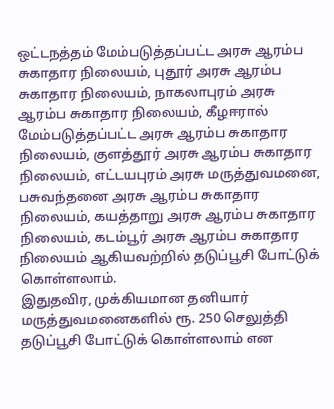ஒட்டநத்தம் மேம்படுத்தப்பட்ட அரசு ஆரம்ப சுகாதார நிலையம், புதூர் அரசு ஆரம்ப சுகாதார நிலையம், நாகலாபுரம் அரசு ஆரம்ப சுகாதார நிலையம், கீழஈரால் மேம்படுத்தப்பட்ட அரசு ஆரம்ப சுகாதார நிலையம், குளத்தூர் அரசு ஆரம்ப சுகாதார நிலையம், எட்டயபுரம் அரசு மருத்துவமனை, பசுவந்தனை அரசு ஆரம்ப சுகாதார நிலையம், கயத்தாறு அரசு ஆரம்ப சுகாதார நிலையம், கடம்பூர் அரசு ஆரம்ப சுகாதார நிலையம் ஆகியவற்றில் தடுப்பூசி போட்டுக் கொள்ளலாம்.
இதுதவிர, முக்கியமான தனியார் மருத்துவமனைகளில் ரூ. 250 செலுத்தி தடுப்பூசி போட்டுக் கொள்ளலாம் என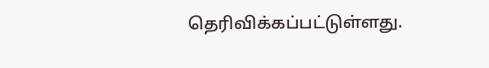தெரிவிக்கப்பட்டுள்ளது.